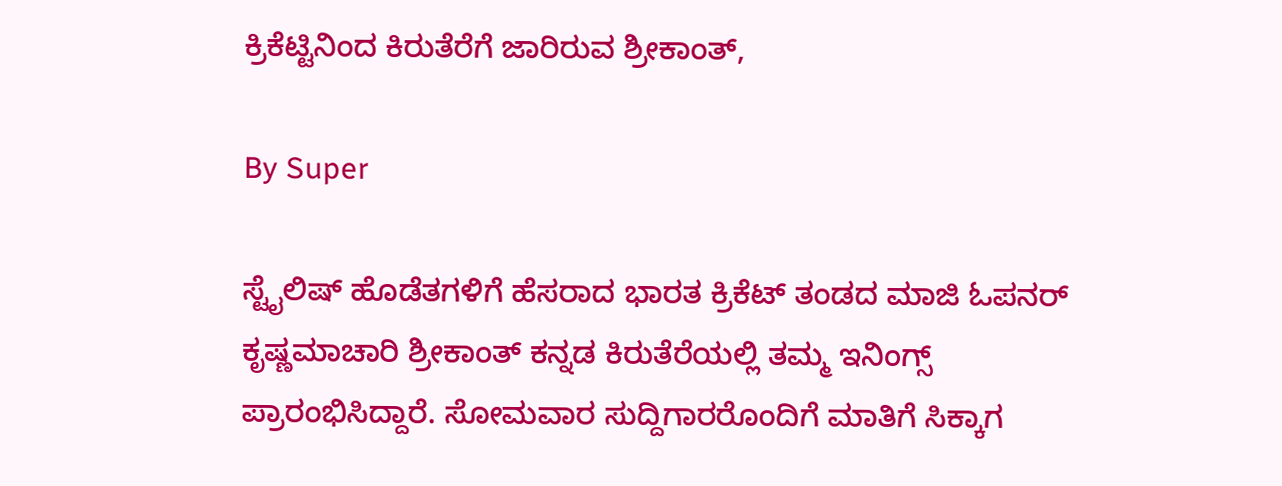ಕ್ರಿಕೆಟ್ಟಿನಿಂದ ಕಿರುತೆರೆಗೆ ಜಾರಿರುವ ಶ್ರೀಕಾಂತ್‌,

By Super

ಸ್ಟೈಲಿಷ್‌ ಹೊಡೆತಗಳಿಗೆ ಹೆಸರಾದ ಭಾರತ ಕ್ರಿಕೆಟ್‌ ತಂಡದ ಮಾಜಿ ಓಪನರ್‌ ಕೃಷ್ಣಮಾಚಾರಿ ಶ್ರೀಕಾಂತ್‌ ಕನ್ನಡ ಕಿರುತೆರೆಯಲ್ಲಿ ತಮ್ಮ ಇನಿಂಗ್ಸ್‌ ಪ್ರಾರಂಭಿಸಿದ್ದಾರೆ. ಸೋಮವಾರ ಸುದ್ದಿಗಾರರೊಂದಿಗೆ ಮಾತಿಗೆ ಸಿಕ್ಕಾಗ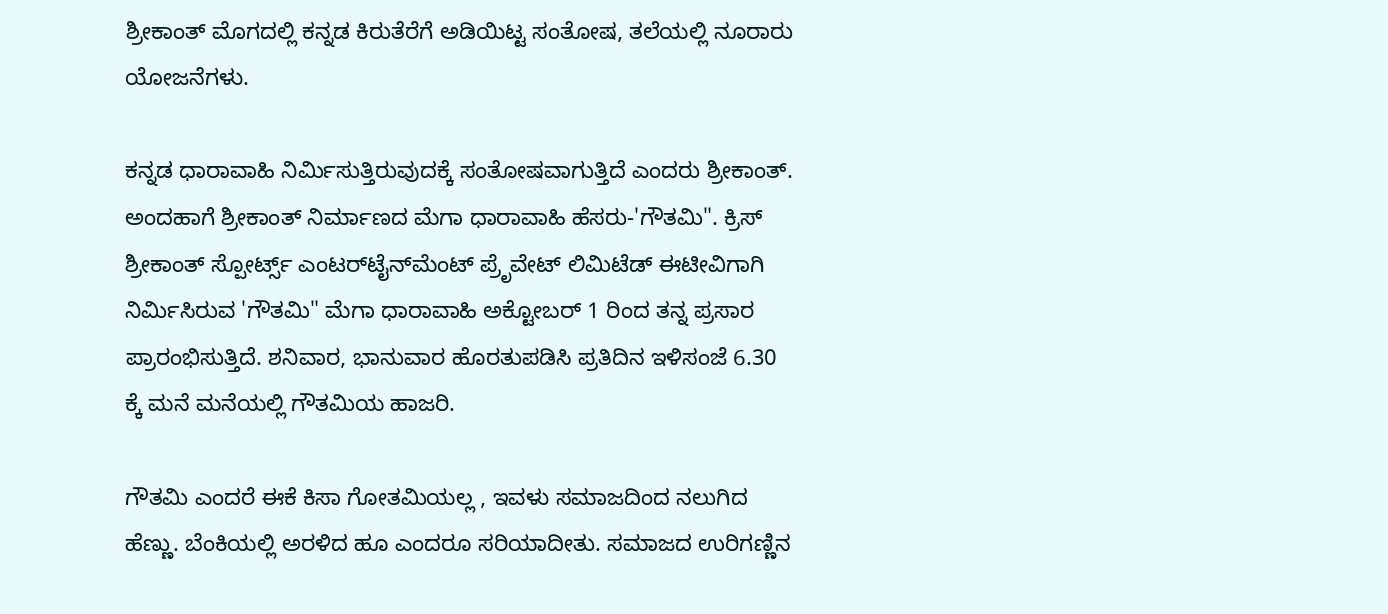ಶ್ರೀಕಾಂತ್‌ ಮೊಗದಲ್ಲಿ ಕನ್ನಡ ಕಿರುತೆರೆಗೆ ಅಡಿಯಿಟ್ಟ ಸಂತೋಷ, ತಲೆಯಲ್ಲಿ ನೂರಾರು ಯೋಜನೆಗಳು.

ಕನ್ನಡ ಧಾರಾವಾಹಿ ನಿರ್ಮಿಸುತ್ತಿರುವುದಕ್ಕೆ ಸಂತೋಷವಾಗುತ್ತಿದೆ ಎಂದರು ಶ್ರೀಕಾಂತ್‌. ಅಂದಹಾಗೆ ಶ್ರೀಕಾಂತ್‌ ನಿರ್ಮಾಣದ ಮೆಗಾ ಧಾರಾವಾಹಿ ಹೆಸರು-'ಗೌತಮಿ". ಕ್ರಿಸ್‌ ಶ್ರೀಕಾಂತ್‌ ಸ್ಪೋರ್ಟ್ಸ್‌ ಎಂಟರ್‌ಟೈನ್‌ಮೆಂಟ್‌ ಪ್ರೆೃವೇಟ್‌ ಲಿಮಿಟೆಡ್‌ ಈಟೀವಿಗಾಗಿ ನಿರ್ಮಿಸಿರುವ 'ಗೌತಮಿ" ಮೆಗಾ ಧಾರಾವಾಹಿ ಅಕ್ಟೋಬರ್‌ 1 ರಿಂದ ತನ್ನ ಪ್ರಸಾರ ಪ್ರಾರಂಭಿಸುತ್ತಿದೆ. ಶನಿವಾರ, ಭಾನುವಾರ ಹೊರತುಪಡಿಸಿ ಪ್ರತಿದಿನ ಇಳಿಸಂಜೆ 6.30 ಕ್ಕೆ ಮನೆ ಮನೆಯಲ್ಲಿ ಗೌತಮಿಯ ಹಾಜರಿ.

ಗೌತಮಿ ಎಂದರೆ ಈಕೆ ಕಿಸಾ ಗೋತಮಿಯಲ್ಲ , ಇವಳು ಸಮಾಜದಿಂದ ನಲುಗಿದ ಹೆಣ್ಣು. ಬೆಂಕಿಯಲ್ಲಿ ಅರಳಿದ ಹೂ ಎಂದರೂ ಸರಿಯಾದೀತು. ಸಮಾಜದ ಉರಿಗಣ್ಣಿನ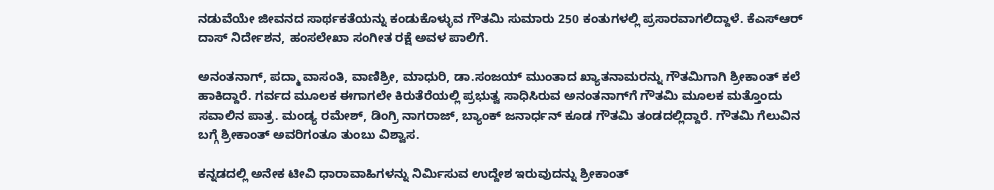ನಡುವೆಯೇ ಜೀವನದ ಸಾರ್ಥಕತೆಯನ್ನು ಕಂಡುಕೊಳ್ಳುವ ಗೌತಮಿ ಸುಮಾರು 250 ಕಂತುಗಳಲ್ಲಿ ಪ್ರಸಾರವಾಗಲಿದ್ದಾಳೆ. ಕೆಎಸ್‌ಆರ್‌ ದಾಸ್‌ ನಿರ್ದೇಶನ, ಹಂಸಲೇಖಾ ಸಂಗೀತ ರಕ್ಷೆ ಅವಳ ಪಾಲಿಗೆ.

ಅನಂತನಾಗ್‌, ಪದ್ಮಾ ವಾಸಂತಿ, ವಾಣಿಶ್ರೀ, ಮಾಧುರಿ, ಡಾ.ಸಂಜಯ್‌ ಮುಂತಾದ ಖ್ಯಾತನಾಮರನ್ನು ಗೌತಮಿಗಾಗಿ ಶ್ರೀಕಾಂತ್‌ ಕಲೆ ಹಾಕಿದ್ದಾರೆ. ಗರ್ವದ ಮೂಲಕ ಈಗಾಗಲೇ ಕಿರುತೆರೆಯಲ್ಲಿ ಪ್ರಭುತ್ವ ಸಾಧಿಸಿರುವ ಅನಂತನಾಗ್‌ಗೆ ಗೌತಮಿ ಮೂಲಕ ಮತ್ತೊಂದು ಸವಾಲಿನ ಪಾತ್ರ. ಮಂಡ್ಯ ರಮೇಶ್‌, ಡಿಂಗ್ರಿ ನಾಗರಾಜ್‌, ಬ್ಯಾಂಕ್‌ ಜನಾರ್ಧನ್‌ ಕೂಡ ಗೌತಮಿ ತಂಡದಲ್ಲಿದ್ದಾರೆ. ಗೌತಮಿ ಗೆಲುವಿನ ಬಗ್ಗೆ ಶ್ರೀಕಾಂತ್‌ ಅವರಿಗಂತೂ ತುಂಬು ವಿಶ್ವಾಸ.

ಕನ್ನಡದಲ್ಲಿ ಅನೇಕ ಟೀವಿ ಧಾರಾವಾಹಿಗಳನ್ನು ನಿರ್ಮಿಸುವ ಉದ್ದೇಶ ಇರುವುದನ್ನು ಶ್ರೀಕಾಂತ್‌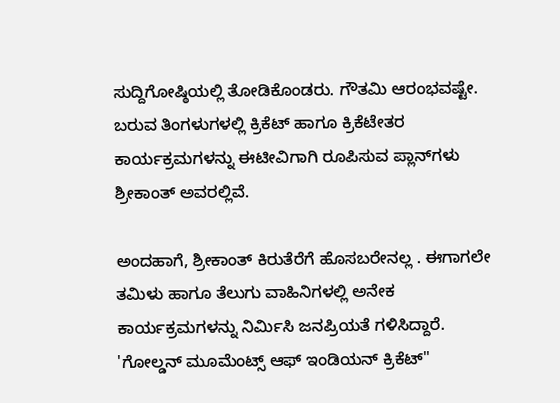ಸುದ್ದಿಗೋಷ್ಠಿಯಲ್ಲಿ ತೋಡಿಕೊಂಡರು. ಗೌತಮಿ ಆರಂಭವಷ್ಟೇ. ಬರುವ ತಿಂಗಳುಗಳಲ್ಲಿ ಕ್ರಿಕೆಟ್‌ ಹಾಗೂ ಕ್ರಿಕೆಟೇತರ ಕಾರ್ಯಕ್ರಮಗಳನ್ನು ಈಟೀವಿಗಾಗಿ ರೂಪಿಸುವ ಪ್ಲಾನ್‌ಗಳು ಶ್ರೀಕಾಂತ್‌ ಅವರಲ್ಲಿವೆ.

ಅಂದಹಾಗೆ, ಶ್ರೀಕಾಂತ್‌ ಕಿರುತೆರೆಗೆ ಹೊಸಬರೇನಲ್ಲ . ಈಗಾಗಲೇ ತಮಿಳು ಹಾಗೂ ತೆಲುಗು ವಾಹಿನಿಗಳಲ್ಲಿ ಅನೇಕ ಕಾರ್ಯಕ್ರಮಗಳನ್ನು ನಿರ್ಮಿಸಿ ಜನಪ್ರಿಯತೆ ಗಳಿಸಿದ್ದಾರೆ. 'ಗೋಲ್ಡನ್‌ ಮೂಮೆಂಟ್ಸ್‌ ಆಫ್‌ ಇಂಡಿಯನ್‌ ಕ್ರಿಕೆಟ್‌"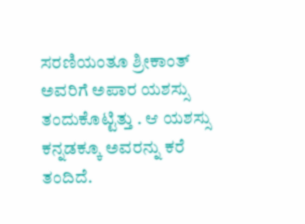ಸರಣಿಯಂತೂ ಶ್ರೀಕಾಂತ್‌ ಅವರಿಗೆ ಅಪಾರ ಯಶಸ್ಸು ತಂದುಕೊಟ್ಟಿತ್ತು . ಆ ಯಶಸ್ಸು ಕನ್ನಡಕ್ಕೂ ಅವರನ್ನು ಕರೆ ತಂದಿದೆ.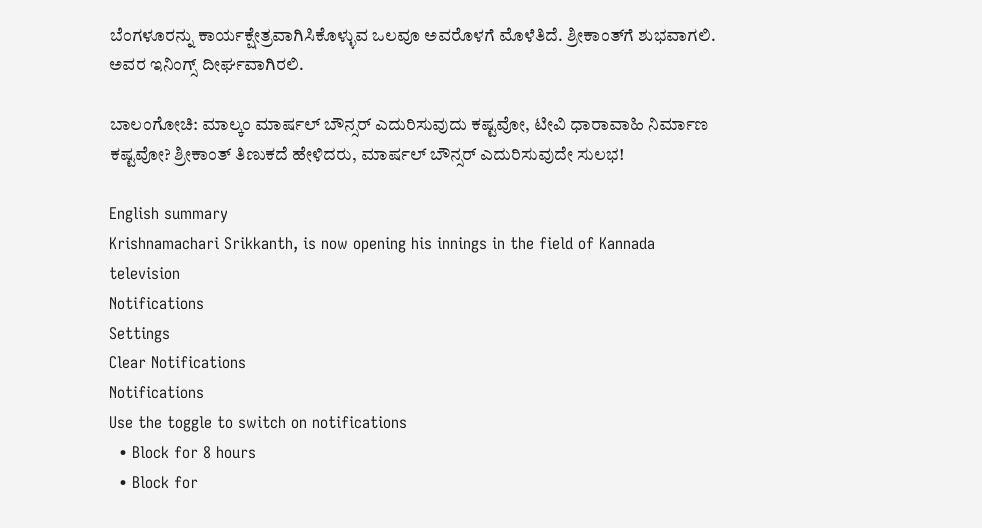ಬೆಂಗಳೂರನ್ನು ಕಾರ್ಯಕ್ಷೇತ್ರವಾಗಿಸಿಕೊಳ್ಳುವ ಒಲವೂ ಅವರೊಳಗೆ ಮೊಳೆತಿದೆ. ಶ್ರೀಕಾಂತ್‌ಗೆ ಶುಭವಾಗಲಿ. ಅವರ ಇನಿಂಗ್ಸ್‌ ದೀರ್ಘವಾಗಿರಲಿ.

ಬಾಲಂಗೋಚಿ: ಮಾಲ್ಕಂ ಮಾರ್ಷಲ್‌ ಬೌನ್ಸರ್‌ ಎದುರಿಸುವುದು ಕಷ್ಟವೋ, ಟೀವಿ ಧಾರಾವಾಹಿ ನಿರ್ಮಾಣ ಕಷ್ಟವೋ? ಶ್ರೀಕಾಂತ್‌ ತಿಣುಕದೆ ಹೇಳಿದರು, ಮಾರ್ಷಲ್‌ ಬೌನ್ಸರ್‌ ಎದುರಿಸುವುದೇ ಸುಲಭ!

English summary
Krishnamachari Srikkanth, is now opening his innings in the field of Kannada television
Notifications
Settings
Clear Notifications
Notifications
Use the toggle to switch on notifications
  • Block for 8 hours
  • Block for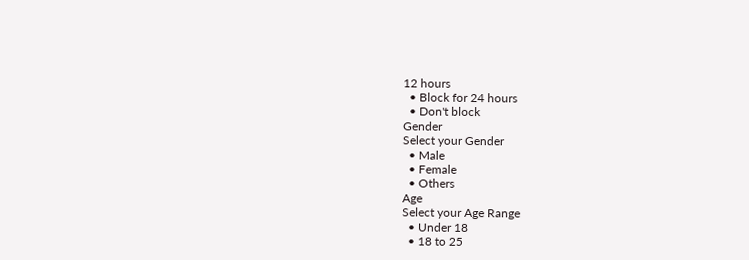12 hours
  • Block for 24 hours
  • Don't block
Gender
Select your Gender
  • Male
  • Female
  • Others
Age
Select your Age Range
  • Under 18
  • 18 to 25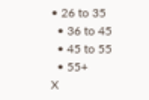• 26 to 35
  • 36 to 45
  • 45 to 55
  • 55+
X